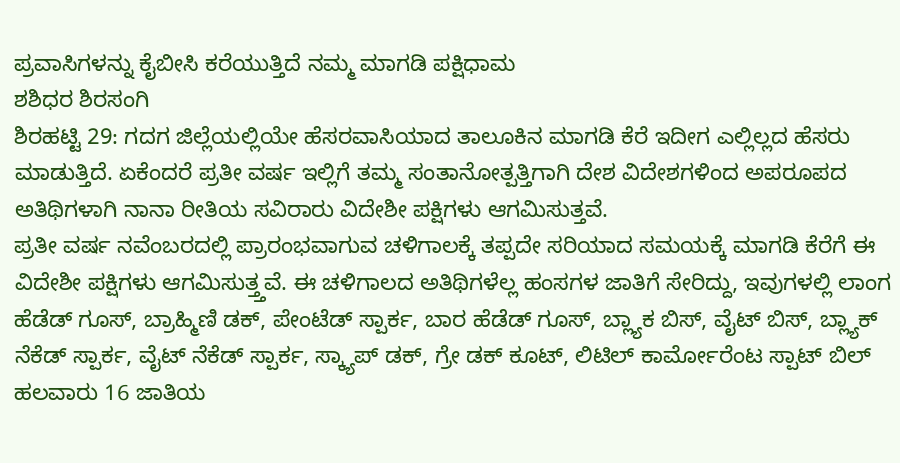ಪ್ರವಾಸಿಗಳನ್ನು ಕೈಬೀಸಿ ಕರೆಯುತ್ತಿದೆ ನಮ್ಮ ಮಾಗಡಿ ಪಕ್ಷಿಧಾಮ
ಶಶಿಧರ ಶಿರಸಂಗಿ
ಶಿರಹಟ್ಟಿ 29: ಗದಗ ಜಿಲ್ಲೆಯಲ್ಲಿಯೇ ಹೆಸರವಾಸಿಯಾದ ತಾಲೂಕಿನ ಮಾಗಡಿ ಕೆರೆ ಇದೀಗ ಎಲ್ಲಿಲ್ಲದ ಹೆಸರು ಮಾಡುತ್ತಿದೆ. ಏಕೆಂದರೆ ಪ್ರತೀ ವರ್ಷ ಇಲ್ಲಿಗೆ ತಮ್ಮ ಸಂತಾನೋತ್ಪತ್ತಿಗಾಗಿ ದೇಶ ವಿದೇಶಗಳಿಂದ ಅಪರೂಪದ ಅತಿಥಿಗಳಾಗಿ ನಾನಾ ರೀತಿಯ ಸವಿರಾರು ವಿದೇಶೀ ಪಕ್ಷಿಗಳು ಆಗಮಿಸುತ್ತವೆ.
ಪ್ರತೀ ವರ್ಷ ನವೆಂಬರದಲ್ಲಿ ಪ್ರಾರಂಭವಾಗುವ ಚಳಿಗಾಲಕ್ಕೆ ತಪ್ಪದೇ ಸರಿಯಾದ ಸಮಯಕ್ಕೆ ಮಾಗಡಿ ಕೆರೆಗೆ ಈ ವಿದೇಶೀ ಪಕ್ಷಿಗಳು ಆಗಮಿಸುತ್ತ್ತವೆ. ಈ ಚಳಿಗಾಲದ ಅತಿಥಿಗಳೆಲ್ಲ ಹಂಸಗಳ ಜಾತಿಗೆ ಸೇರಿದ್ದು, ಇವುಗಳಲ್ಲಿ ಲಾಂಗ ಹೆಡೆಡ್ ಗೂಸ್, ಬ್ರಾಹ್ಮಿಣಿ ಡಕ್, ಪೇಂಟೆಡ್ ಸ್ಪಾರ್ಕ, ಬಾರ ಹೆಡೆಡ್ ಗೂಸ್, ಬ್ಲ್ಯಾಕ ಬಿಸ್, ವೈಟ್ ಬಿಸ್, ಬ್ಲ್ಯಾಕ್ ನೆಕೆಡ್ ಸ್ಪಾರ್ಕ, ವೈಟ್ ನೆಕೆಡ್ ಸ್ಪಾರ್ಕ, ಸ್ಕ್ಯಾಪ್ ಡಕ್, ಗ್ರೇ ಡಕ್ ಕೂಟ್, ಲಿಟಿಲ್ ಕಾರ್ಮೋರೆಂಟ ಸ್ಪಾಟ್ ಬಿಲ್ ಹಲವಾರು 16 ಜಾತಿಯ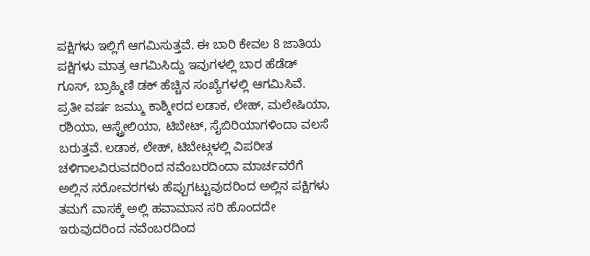ಪಕ್ಷಿಗಳು ಇಲ್ಲಿಗೆ ಆಗಮಿಸುತ್ತವೆ. ಈ ಬಾರಿ ಕೇವಲ 8 ಜಾತಿಯ ಪಕ್ಷಿಗಳು ಮಾತ್ರ ಆಗಮಿಸಿದ್ದು ಇವುಗಳಲ್ಲಿ ಬಾರ ಹೆಡೆಡ್ ಗೂಸ್, ಬ್ರಾಹ್ಮಿಣಿ ಡಕ್ ಹೆಚ್ಚಿನ ಸಂಖ್ಯೆಗಳಲ್ಲಿ ಆಗಮಿಸಿವೆ.
ಪ್ರತೀ ವರ್ಷ ಜಮ್ಮು ಕಾಶ್ಮೀರದ ಲಡಾಕ, ಲೇಹ್, ಮಲೇಷಿಯಾ, ರಶಿಯಾ, ಆಸ್ಟ್ರೇಲಿಯಾ, ಟಿಬೇಟ್, ಸೈಬಿರಿಯಾಗಳಿಂದಾ ವಲಸೆ ಬರುತ್ತವೆ. ಲಡಾಕ, ಲೇಹ್, ಟಿಬೇಟ್ಗಳಲ್ಲಿ ವಿಪರೀತ ಚಳಿಗಾಲವಿರುವದರಿಂದ ನವೆಂಬರದಿಂದಾ ಮಾರ್ಚವರೆಗೆ ಅಲ್ಲಿನ ಸರೋವರಗಳು ಹೆಪ್ಪುಗಟ್ಟುವುದರಿಂದ ಅಲ್ಲಿನ ಪಕ್ಷಿಗಳು ತಮಗೆ ವಾಸಕ್ಕೆ ಅಲ್ಲಿ ಹವಾಮಾನ ಸರಿ ಹೊಂದದೇ ಇರುವುದರಿಂದ ನವೆಂಬರದಿಂದ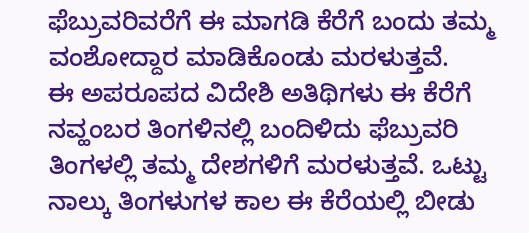ಫೆಬ್ರುವರಿವರೆಗೆ ಈ ಮಾಗಡಿ ಕೆರೆಗೆ ಬಂದು ತಮ್ಮ ವಂಶೋದ್ದಾರ ಮಾಡಿಕೊಂಡು ಮರಳುತ್ತವೆ.
ಈ ಅಪರೂಪದ ವಿದೇಶಿ ಅತಿಥಿಗಳು ಈ ಕೆರೆಗೆ ನವ್ಹಂಬರ ತಿಂಗಳಿನಲ್ಲಿ ಬಂದಿಳಿದು ಫೆಬ್ರುವರಿ ತಿಂಗಳಲ್ಲಿ ತಮ್ಮ ದೇಶಗಳಿಗೆ ಮರಳುತ್ತವೆ. ಒಟ್ಟು ನಾಲ್ಕು ತಿಂಗಳುಗಳ ಕಾಲ ಈ ಕೆರೆಯಲ್ಲಿ ಬೀಡು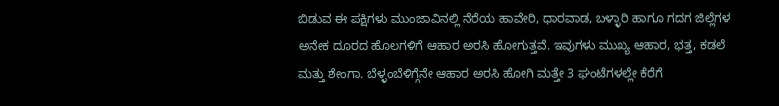ಬಿಡುವ ಈ ಪಕ್ಷಿಗಳು ಮುಂಜಾವಿನಲ್ಲಿ ನೆರೆಯ ಹಾವೇರಿ, ಧಾರವಾಡ, ಬಳ್ಳಾರಿ ಹಾಗೂ ಗದಗ ಜಿಲ್ಲೆಗಳ ಅನೇಕ ದೂರದ ಹೊಲಗಳಿಗೆ ಆಹಾರ ಅರಸಿ ಹೋಗುತ್ತವೆ. ಇವುಗಳು ಮುಖ್ಯ ಆಹಾರ, ಭತ್ತ, ಕಡಲೆ ಮತ್ತು ಶೇಂಗಾ. ಬೆಳ್ಳಂಬೆಳಿಗ್ಗೆನೇ ಆಹಾರ ಅರಸಿ ಹೋಗಿ ಮತ್ತೇ 3 ಘಂಟೆಗಳಲ್ಲೇ ಕೆರೆಗೆ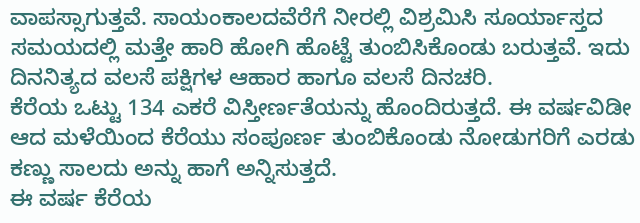ವಾಪಸ್ಸಾಗುತ್ತವೆ. ಸಾಯಂಕಾಲದವೆರೆಗೆ ನೀರಲ್ಲಿ ವಿಶ್ರಮಿಸಿ ಸೂರ್ಯಾಸ್ತದ ಸಮಯದಲ್ಲಿ ಮತ್ತೇ ಹಾರಿ ಹೋಗಿ ಹೊಟ್ಟೆ ತುಂಬಿಸಿಕೊಂಡು ಬರುತ್ತವೆ. ಇದು ದಿನನಿತ್ಯದ ವಲಸೆ ಪಕ್ಷಿಗಳ ಆಹಾರ ಹಾಗೂ ವಲಸೆ ದಿನಚರಿ.
ಕೆರೆಯ ಒಟ್ಟು 134 ಎಕರೆ ವಿಸ್ತೀರ್ಣತೆಯನ್ನು ಹೊಂದಿರುತ್ತದೆ. ಈ ವರ್ಷವಿಡೀ ಆದ ಮಳೆಯಿಂದ ಕೆರೆಯು ಸಂಪೂರ್ಣ ತುಂಬಿಕೊಂಡು ನೋಡುಗರಿಗೆ ಎರಡು ಕಣ್ಣು ಸಾಲದು ಅನ್ನು ಹಾಗೆ ಅನ್ನಿಸುತ್ತದೆ.
ಈ ವರ್ಷ ಕೆರೆಯ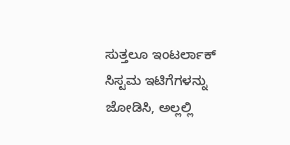ಸುತ್ತಲೂ ಇಂಟರ್ಲಾಕ್ ಸಿಸ್ಟಮ ಇಟಿಗೆಗಳನ್ನು ಜೋಡಿಸಿ, ಅಲ್ಲಲ್ಲಿ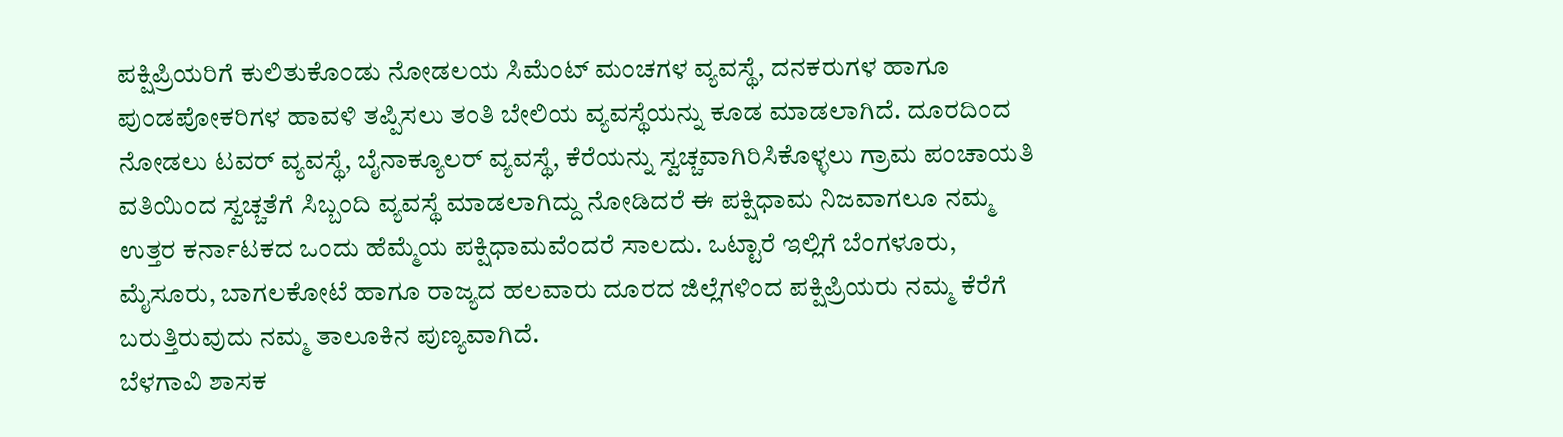ಪಕ್ಷಿಪ್ರಿಯರಿಗೆ ಕುಲಿತುಕೊಂಡು ನೋಡಲಯ ಸಿಮೆಂಟ್ ಮಂಚಗಳ ವ್ಯವಸ್ಥೆ, ದನಕರುಗಳ ಹಾಗೂ ಪುಂಡಪೋಕರಿಗಳ ಹಾವಳಿ ತಪ್ಪಿಸಲು ತಂತಿ ಬೇಲಿಯ ವ್ಯವಸ್ಥೆಯನ್ನು ಕೂಡ ಮಾಡಲಾಗಿದೆ. ದೂರದಿಂದ ನೋಡಲು ಟವರ್ ವ್ಯವಸ್ಥೆ, ಬೈನಾಕ್ಯೂಲರ್ ವ್ಯವಸ್ಥೆ, ಕೆರೆಯನ್ನು ಸ್ವಚ್ಚವಾಗಿರಿಸಿಕೊಳ್ಳಲು ಗ್ರಾಮ ಪಂಚಾಯತಿ ವತಿಯಿಂದ ಸ್ವಚ್ಚತೆಗೆ ಸಿಬ್ಬಂದಿ ವ್ಯವಸ್ಥೆ ಮಾಡಲಾಗಿದ್ದು ನೋಡಿದರೆ ಈ ಪಕ್ಷಿಧಾಮ ನಿಜವಾಗಲೂ ನಮ್ಮ ಉತ್ತರ ಕರ್ನಾಟಕದ ಒಂದು ಹೆಮ್ಮೆಯ ಪಕ್ಷಿಧಾಮವೆಂದರೆ ಸಾಲದು. ಒಟ್ಟಾರೆ ಇಲ್ಲಿಗೆ ಬೆಂಗಳೂರು, ಮೈಸೂರು, ಬಾಗಲಕೋಟೆ ಹಾಗೂ ರಾಜ್ಯದ ಹಲವಾರು ದೂರದ ಜಿಲ್ಲೆಗಳಿಂದ ಪಕ್ಷಿಪ್ರಿಯರು ನಮ್ಮ ಕೆರೆಗೆ ಬರುತ್ತಿರುವುದು ನಮ್ಮ ತಾಲೂಕಿನ ಪುಣ್ಯವಾಗಿದೆ.
ಬೆಳಗಾವಿ ಶಾಸಕ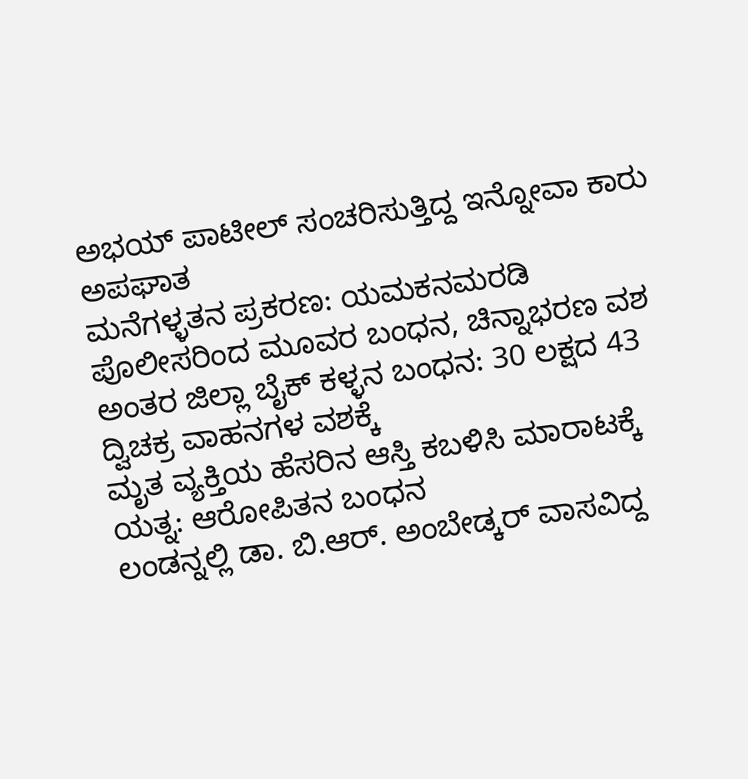ಅಭಯ್ ಪಾಟೀಲ್ ಸಂಚರಿಸುತ್ತಿದ್ದ ಇನ್ನೋವಾ ಕಾರು ಅಪಘಾತ
ಮನೆಗಳ್ಳತನ ಪ್ರಕರಣ: ಯಮಕನಮರಡಿ ಪೊಲೀಸರಿಂದ ಮೂವರ ಬಂಧನ, ಚಿನ್ನಾಭರಣ ವಶ
ಅಂತರ ಜಿಲ್ಲಾ ಬೈಕ್ ಕಳ್ಳನ ಬಂಧನ: 30 ಲಕ್ಷದ 43 ದ್ವಿಚಕ್ರ ವಾಹನಗಳ ವಶಕ್ಕೆ
ಮೃತ ವ್ಯಕ್ತಿಯ ಹೆಸರಿನ ಆಸ್ತಿ ಕಬಳಿಸಿ ಮಾರಾಟಕ್ಕೆ ಯತ್ನ: ಆರೋಪಿತನ ಬಂಧನ
ಲಂಡನ್ನಲ್ಲಿ ಡಾ. ಬಿ.ಆರ್. ಅಂಬೇಡ್ಕರ್ ವಾಸವಿದ್ದ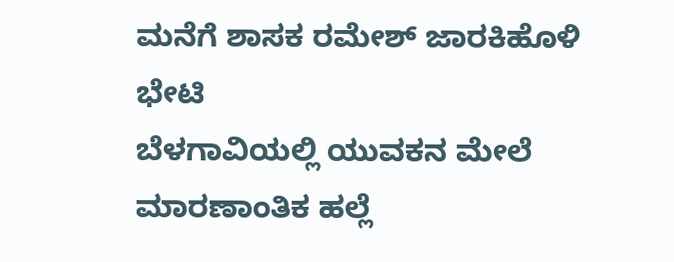ಮನೆಗೆ ಶಾಸಕ ರಮೇಶ್ ಜಾರಕಿಹೊಳಿ ಭೇಟಿ
ಬೆಳಗಾವಿಯಲ್ಲಿ ಯುವಕನ ಮೇಲೆ ಮಾರಣಾಂತಿಕ ಹಲ್ಲೆ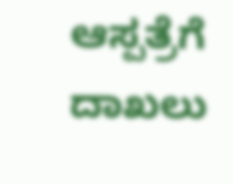ಆಸ್ಪತ್ರೆಗೆ ದಾಖಲು